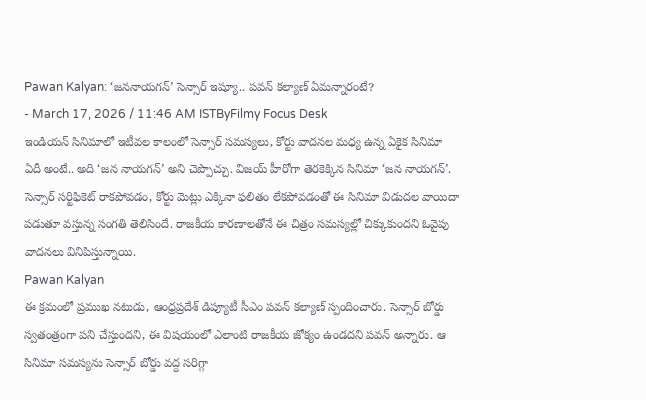Pawan Kalyan: ‘జననాయగన్’ సెన్సార్ ఇష్యూ.. పవన్ కల్యాణ్ ఏమన్నారంటే?
- March 17, 2026 / 11:46 AM ISTByFilmy Focus Desk
ఇండియన్ సినిమాలో ఇటీవల కాలంలో సెన్సార్ సమస్యలు, కోర్టు వాదనల మధ్య ఉన్న ఏకైక సినిమా ఏదీ అంటే.. అది ‘జన నాయగన్’ అని చెప్పొచ్చు. విజయ్ హీరోగా తెరకెక్కిన సినిమా ‘జన నాయగన్’. సెన్సార్ సర్టిఫికెట్ రాకపోవడం, కోర్టు మెట్లు ఎక్కినా ఫలితం లేకపోవడంతో ఈ సినిమా విడుదల వాయిదా పడుతూ వస్తున్న సంగతి తెలిసిందే. రాజకీయ కారణాలతోనే ఈ చిత్రం సమస్యల్లో చిక్కుకుందని ఓవైపు వాదనలు వినిపిస్తున్నాయి.
Pawan Kalyan
ఈ క్రమంలో ప్రముఖ నటుడు, ఆంధ్రప్రదేశ్ డిప్యూటీ సీఎం పవన్ కల్యాణ్ స్పందించారు. సెన్సార్ బోర్డు స్వతంత్రంగా పని చేస్తుందని, ఈ విషయంలో ఎలాంటి రాజకీయ జోక్యం ఉండదని పవన్ అన్నారు. ఆ సినిమా సమస్యను సెన్సార్ బోర్డు వద్ద సరిగ్గా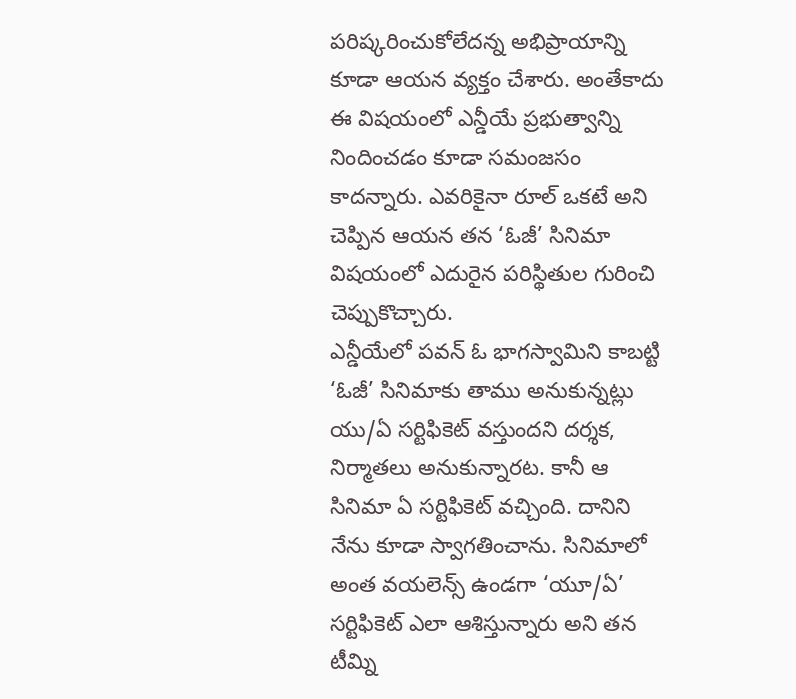పరిష్కరించుకోలేదన్న అభిప్రాయాన్ని కూడా ఆయన వ్యక్తం చేశారు. అంతేకాదు ఈ విషయంలో ఎన్డీయే ప్రభుత్వాన్ని నిందించడం కూడా సమంజసం కాదన్నారు. ఎవరికైనా రూల్ ఒకటే అని చెప్పిన ఆయన తన ‘ఓజీ’ సినిమా విషయంలో ఎదురైన పరిస్థితుల గురించి చెప్పుకొచ్చారు.
ఎన్డీయేలో పవన్ ఓ భాగస్వామిని కాబట్టి ‘ఓజీ’ సినిమాకు తాము అనుకున్నట్లు యు/ఏ సర్టిఫికెట్ వస్తుందని దర్శక, నిర్మాతలు అనుకున్నారట. కానీ ఆ సినిమా ఏ సర్టిఫికెట్ వచ్చింది. దానిని నేను కూడా స్వాగతించాను. సినిమాలో అంత వయలెన్స్ ఉండగా ‘యూ/ఏ’ సర్టిఫికెట్ ఎలా ఆశిస్తున్నారు అని తన టీమ్ని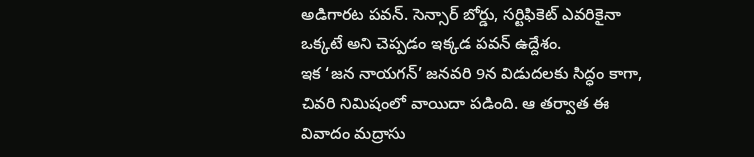అడిగారట పవన్. సెన్సార్ బోర్డు, సర్టిఫికెట్ ఎవరికైనా ఒక్కటే అని చెప్పడం ఇక్కడ పవన్ ఉద్దేశం.
ఇక ‘జన నాయగన్’ జనవరి 9న విడుదలకు సిద్ధం కాగా, చివరి నిమిషంలో వాయిదా పడింది. ఆ తర్వాత ఈ వివాదం మద్రాసు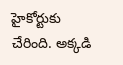హైకోర్టుకు చేరింది. అక్కడి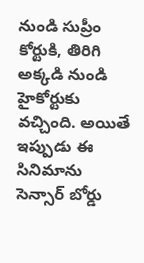నుండి సుప్రీం కోర్టుకి, తిరిగి అక్కడి నుండి హైకోర్టుకు వచ్చింది. అయితే ఇప్పుడు ఈ సినిమాను సెన్సార్ బోర్డు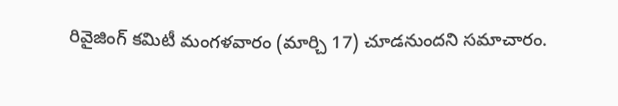రివైజింగ్ కమిటీ మంగళవారం (మార్చి 17) చూడనుందని సమాచారం.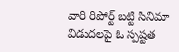వారి రిపోర్ట్ బట్టి సినిమా విడుదలపై ఓ స్పష్టత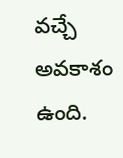వచ్చే అవకాశం ఉంది.